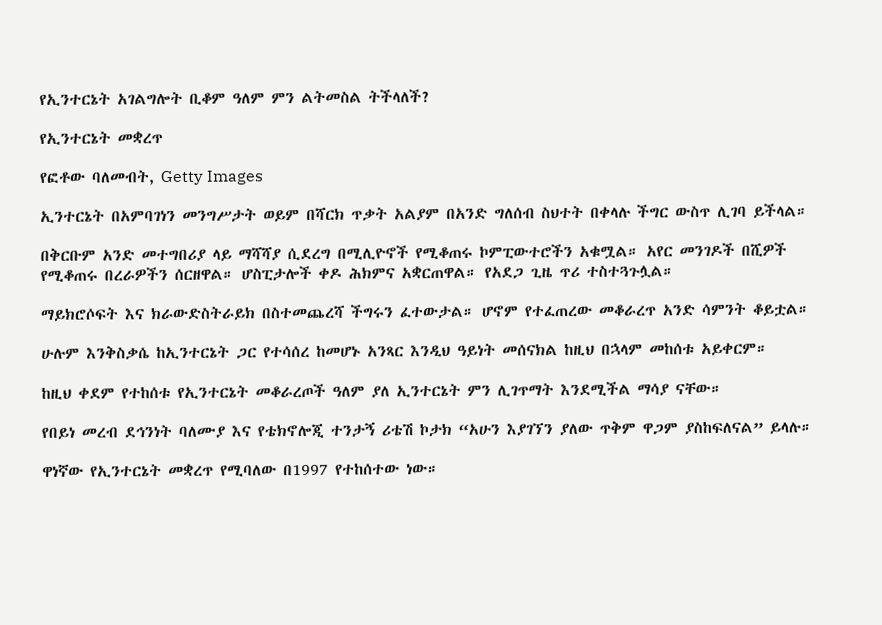የኢንተርኔት አገልግሎት ቢቆም ዓለም ምን ልትመስል ትችላለች?

የኢንተርኔት መቋረጥ

የፎቶው ባለመብት, Getty Images

ኢንተርኔት በአምባገነን መንግሥታት ወይም በሻርክ ጥቃት አልያም በአንድ ግለሰብ ስህተት በቀላሉ ችግር ውስጥ ሊገባ ይችላል።

በቅርቡም አንድ መተግበሪያ ላይ ማሻሻያ ሲደረግ በሚሊዮኖች የሚቆጠሩ ኮምፒውተሮችን አቁሟል። አየር መንገዶች በሺዎች የሚቆጠሩ በረራዎችን ሰርዘዋል። ሆስፒታሎች ቀዶ ሕክምና አቋርጠዋል። የአደጋ ጊዜ ጥሪ ተስተጓጉሏል።

ማይክሮሶፍት እና ክራውድስትራይክ በስተመጨረሻ ችግሩን ፈተውታል። ሆኖም የተፈጠረው መቆራረጥ አንድ ሳምንት ቆይቷል።

ሁሉም እንቅስቃሴ ከኢንተርኔት ጋር የተሳሰረ ከመሆኑ አንጻር እንዲህ ዓይነት መሰናክል ከዚህ በኋላም መከሰቱ አይቀርም።

ከዚህ ቀደም የተከሰቱ የኢንተርኔት መቆራረጦች ዓለም ያለ ኢንተርኔት ምን ሊገጥማት እንደሚችል ማሳያ ናቸው።

የበይነ መረብ ደኅንነት ባለሙያ እና የቴክኖሎጂ ተንታኝ ሪቴሽ ኮታክ “አሁን እያገኘን ያለው ጥቅም ዋጋም ያስከፍለናል” ይላሉ።

ዋነኛው የኢንተርኔት መቋረጥ የሚባለው በ1997 የተከሰተው ነው።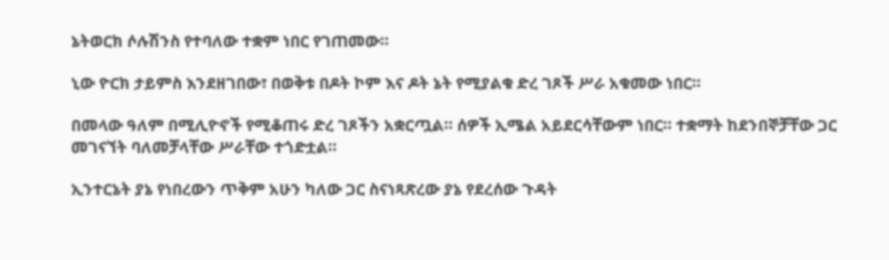ኔትወርክ ሶሉሽንስ የተባለው ተቋም ነበር የገጠመው።

ኒው ዮርክ ታይምስ እንደዘገበው፣ በወቅቱ በዶት ኮም እና ዶት ኔት የሚያልቁ ድረ ገጾች ሥራ አቁመው ነበር።

በመላው ዓለም በሚሊዮኖች የሚቆጠሩ ድረ ገጾችን አቋርጧል። ሰዎች ኢሜል አይደርሳቸውም ነበር። ተቋማት ከደንበኞቻቸው ጋር መገናኘት ባለመቻላቸው ሥራቸው ተጎድቷል።

ኢንተርኔት ያኔ የነበረውን ጥቅም አሁን ካለው ጋር ስናነጻጽረው ያኔ የደረሰው ጉዳት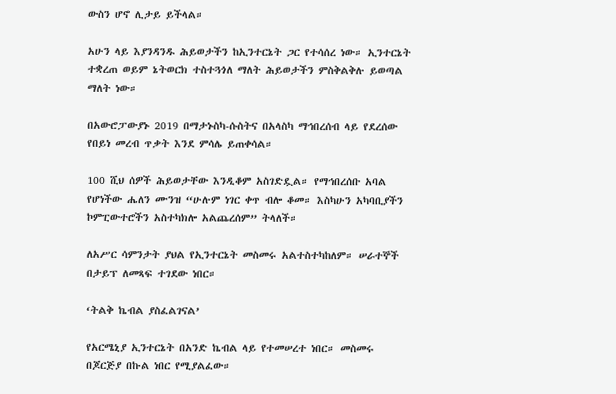ውስን ሆኖ ሊታይ ይችላል።

አሁን ላይ እያንዳንዱ ሕይወታችን ከኢንተርኔት ጋር የተሳሰረ ነው። ኢንተርኔት ተቋረጠ ወይም ኔትወርክ ተስተጓጎለ ማለት ሕይወታችን ምስቅልቅሉ ይወጣል ማለት ነው።

በአውሮፓውያኑ 2019 በማታኑስካ-ሱስትና በአላስካ ማኅበረሰብ ላይ የደረሰው የበይነ መረብ ጥቃት እንደ ምሳሌ ይጠቀሳል።

100 ሺህ ሰዎች ሕይወታቸው እንዲቆም አስገድዷል። የማኅበረሰቡ አባል የሆነችው ሔለን ሙንዝ “ሁሉም ነገር ቀጥ ብሎ ቆመ። እስካሁን አካባቢያችን ኮምፒውተሮችን አስተካክሎ አልጨረሰም” ትላለች።

ለአሥር ሳምንታት ያህል የኢንተርኔት መስመሩ አልተስተካከለም። ሠራተኞች በታይፕ ለመጻፍ ተገደው ነበር።

‘ትልቅ ኬብል ያስፈልገናል’

የአርሜኒያ ኢንተርኔት በአንድ ኬብል ላይ የተመሠረተ ነበር። መስመሩ በጆርጅያ በኩል ነበር የሚያልፈው።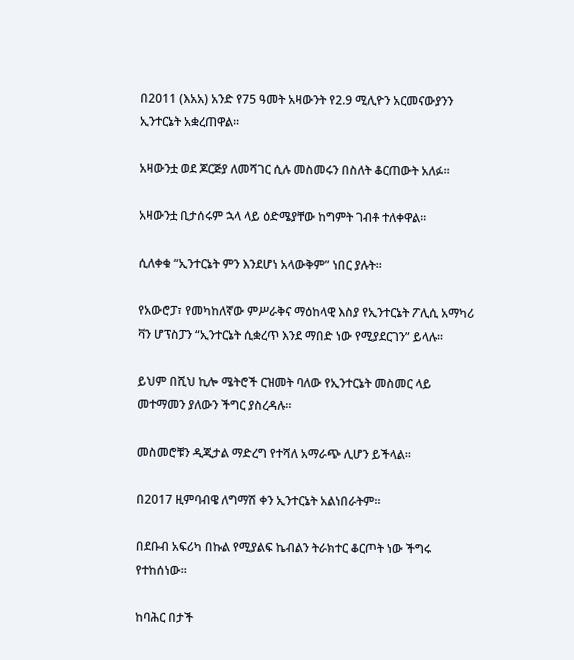በ2011 (እአአ) አንድ የ75 ዓመት አዛውንት የ2.9 ሚሊዮን አርመናውያንን ኢንተርኔት አቋረጠዋል።

አዛውንቷ ወደ ጆርጅያ ለመሻገር ሲሉ መስመሩን በስለት ቆርጠውት አለፉ።

አዛውንቷ ቢታሰሩም ኋላ ላይ ዕድሜያቸው ከግምት ገብቶ ተለቀዋል።

ሲለቀቁ “ኢንተርኔት ምን እንደሆነ አላውቅም” ነበር ያሉት።

የአውሮፓ፣ የመካከለኛው ምሥራቅና ማዕከላዊ እስያ የኢንተርኔት ፖሊሲ አማካሪ ቫን ሆፕስፓን “ኢንተርኔት ሲቋረጥ እንደ ማበድ ነው የሚያደርገን” ይላሉ።

ይህም በሺህ ኪሎ ሜትሮች ርዝመት ባለው የኢንተርኔት መስመር ላይ መተማመን ያለውን ችግር ያስረዳሉ።

መስመሮቹን ዲጂታል ማድረግ የተሻለ አማራጭ ሊሆን ይችላል።

በ2017 ዚምባብዌ ለግማሽ ቀን ኢንተርኔት አልነበራትም።

በደቡብ አፍሪካ በኩል የሚያልፍ ኬብልን ትራክተር ቆርጦት ነው ችግሩ የተከሰነው።

ከባሕር በታች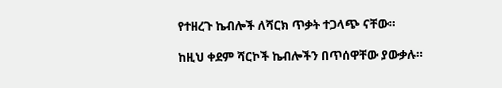የተዘረጉ ኬብሎች ለሻርክ ጥቃት ተጋላጭ ናቸው።

ከዚህ ቀደም ሻርኮች ኬብሎችን በጥሰዋቸው ያውቃሉ።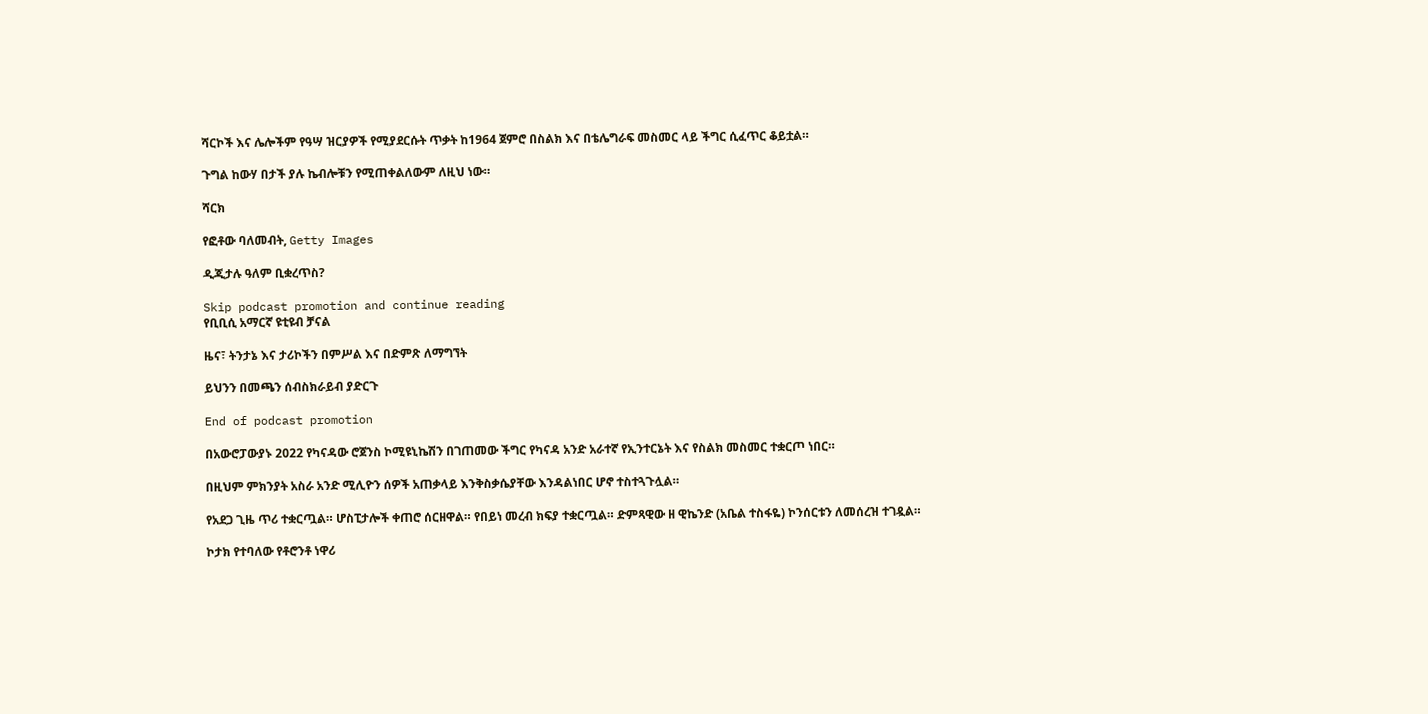ሻርኮች እና ሌሎችም የዓሣ ዝርያዎች የሚያደርሱት ጥቃት ከ1964 ጀምሮ በስልክ እና በቴሌግራፍ መስመር ላይ ችግር ሲፈጥር ቆይቷል።

ጉግል ከውሃ በታች ያሉ ኬብሎቹን የሚጠቀልለውም ለዚህ ነው።

ሻርክ

የፎቶው ባለመብት, Getty Images

ዲጂታሉ ዓለም ቢቋረጥስ?

Skip podcast promotion and continue reading
የቢቢሲ አማርኛ ዩቲዩብ ቻናል

ዜና፣ ትንታኔ እና ታሪኮችን በምሥል እና በድምጽ ለማግኘት

ይህንን በመጫን ሰብስክራይብ ያድርጉ

End of podcast promotion

በአውሮፓውያኑ 2022 የካናዳው ሮጀንስ ኮሚዩኒኬሽን በገጠመው ችግር የካናዳ አንድ አራተኛ የኢንተርኔት እና የስልክ መስመር ተቋርጦ ነበር።

በዚህም ምክንያት አስራ አንድ ሚሊዮን ሰዎች አጠቃላይ እንቅስቃሴያቸው እንዳልነበር ሆኖ ተስተጓጉሏል።

የአደጋ ጊዜ ጥሪ ተቋርጧል። ሆስፒታሎች ቀጠሮ ሰርዘዋል። የበይነ መረብ ክፍያ ተቋርጧል። ድምጻዊው ዘ ዊኬንድ (አቤል ተስፋዬ) ኮንሰርቱን ለመሰረዝ ተገዷል።

ኮታክ የተባለው የቶሮንቶ ነዋሪ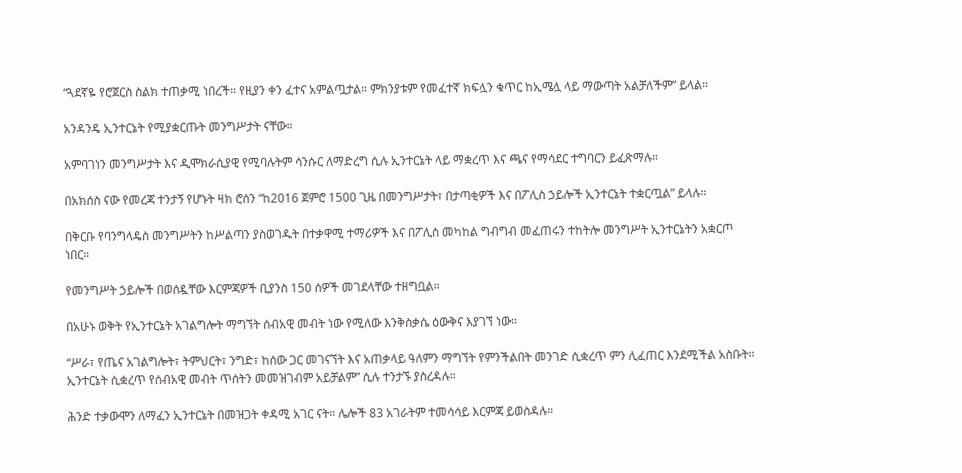“ጓደኛዬ የሮጀርስ ስልክ ተጠቃሚ ነበረች። የዚያን ቀን ፈተና አምልጧታል። ምክንያቱም የመፈተኛ ክፍሏን ቁጥር ከኢሜሏ ላይ ማውጣት አልቻለችም” ይላል።

አንዳንዴ ኢንተርኔት የሚያቋርጡት መንግሥታት ናቸው።

አምባገነን መንግሥታት እና ዲሞክራሲያዊ የሚባሉትም ሳንሱር ለማድረግ ሲሉ ኢንተርኔት ላይ ማቋረጥ እና ጫና የማሳደር ተግባርን ይፈጽማሉ።

በአክሰስ ናው የመረጃ ተንታኝ የሆኑት ዛክ ሮሰን “ከ2016 ጀምሮ 1500 ጊዜ በመንግሥታት፣ በታጣቂዎች እና በፖሊስ ኃይሎች ኢንተርኔት ተቋርጧል” ይላሉ።

በቅርቡ የባንግላዴስ መንግሥትን ከሥልጣን ያስወገዱት በተቃዋሚ ተማሪዎች እና በፖሊስ መካከል ግብግብ መፈጠሩን ተከትሎ መንግሥት ኢንተርኔትን አቋርጦ ነበር።

የመንግሥት ኃይሎች በወሰዷቸው እርምጃዎች ቢያንስ 150 ሰዎች መገደላቸው ተዘግቧል።

በአሁኑ ወቅት የኢንተርኔት አገልግሎት ማግኘት ሰብአዊ መብት ነው የሚለው እንቅስቃሴ ዕውቅና እያገኘ ነው።

“ሥራ፣ የጤና አገልግሎት፣ ትምህርት፣ ንግድ፣ ከሰው ጋር መገናኘት እና አጠቃላይ ዓለምን ማግኘት የምንችልበት መንገድ ሲቋረጥ ምን ሊፈጠር እንደሚችል አስቡት። ኢንተርኔት ሲቋረጥ የሰብአዊ መብት ጥሰትን መመዝገብም አይቻልም” ሲሉ ተንታኙ ያስረዳሉ።

ሕንድ ተቃውሞን ለማፈን ኢንተርኔት በመዝጋት ቀዳሚ አገር ናት። ሌሎች 83 አገራትም ተመሳሳይ እርምጃ ይወስዳሉ።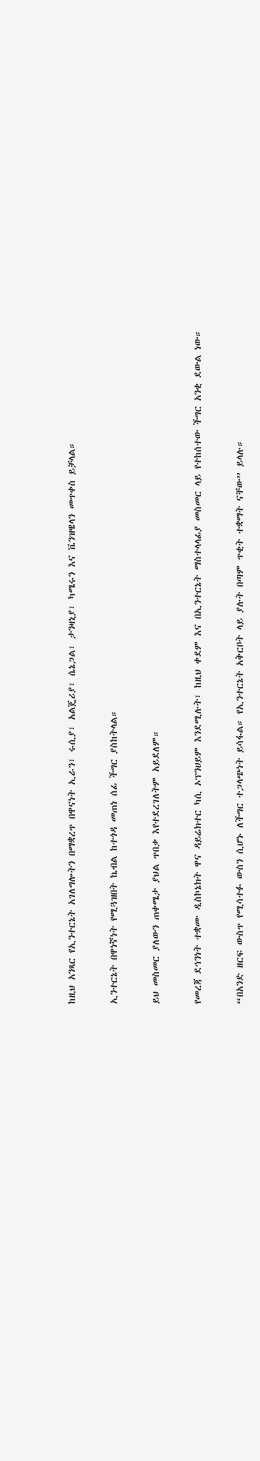ከዚህ አንጻር የኢንተርኔት አገለግሎትን በማቋረጥ በዋናነት ኢራን፣ ሩሲያ፣ አልጄሪያ፣ ሴኔጋል፣ ታንዛኒያ፣ ካሜሩን እና ቬንዝዌላን መጥቀስ ይቻላል።

ኢንተርኔት በዋነኛነት የሚጓዝበት ኬብል ከተጎዳ መጠነ ሰፊ ችግር ያስከትላል።

ይህ መስመር ያለውን ጠቀሜታ ያህል ጥበቃ እየተደረገለትም አይደለም።

የመረጃ ደኅንነት ተቋሙ ዲስኮኔክት ዋና ዳይሬክተር ካሲ ኦፕንሀይም እንደሚሉት፣ ከዚህ ቀደም እና በኢንተርኔት ማስተላላፊያ መስመር ላይ የተከሰተው ችግር አንቂ ደውል ነው።

“በአንድ ዘርፍ ውስጥ የሚሳተፉ ውስን ሲሆኑ ለችግር ተጋላጭነት ይሳፋል። የኢንተርኔት አቅርቦት ላይ ያሉት በጣም ጥቂት ተቋማት ናቸው” ይላሉ።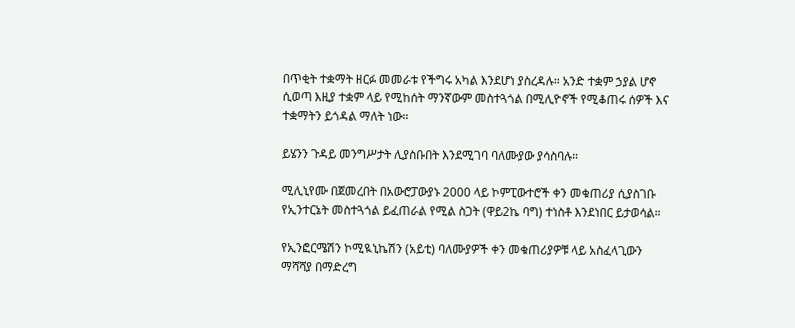በጥቂት ተቋማት ዘርፉ መመራቱ የችግሩ አካል እንደሆነ ያስረዳሉ። አንድ ተቋም ኃያል ሆኖ ሲወጣ እዚያ ተቋም ላይ የሚከሰት ማንኛውም መስተጓጎል በሚሊዮኖች የሚቆጠሩ ሰዎች እና ተቋማትን ይጎዳል ማለት ነው።

ይሄንን ጉዳይ መንግሥታት ሊያስቡበት እንደሚገባ ባለሙያው ያሳስባሉ።

ሚሊኒየሙ በጀመረበት በአውሮፓውያኑ 2000 ላይ ኮምፒውተሮች ቀን መቁጠሪያ ሲያስገቡ የኢንተርኔት መስተጓጎል ይፈጠራል የሚል ስጋት (ዋይ2ኬ ባግ) ተነስቶ እንደነበር ይታወሳል።

የኢንፎርሜሽን ኮሚዪኒኬሽን (አይቲ) ባለሙያዎች ቀን መቁጠሪያዎቹ ላይ አስፈላጊውን ማሻሻያ በማድረግ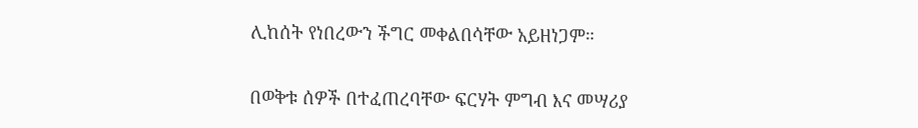ሊከሰት የነበረውን ችግር መቀልበሳቸው አይዘነጋም።

በወቅቱ ሰዎች በተፈጠረባቸው ፍርሃት ምግብ እና መሣሪያ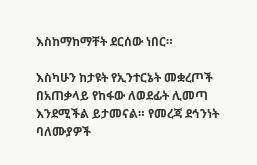እስከማከማቸት ደርሰው ነበር።

እስካሁን ከታዩት የኢንተርኔት መቋረጦች በአጠቃላይ የከፋው ለወደፊት ሊመጣ እንደሚችል ይታመናል። የመረጃ ደኅንነት ባለሙያዎች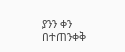ያንን ቀን በተጠንቀቅ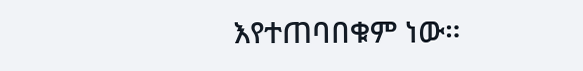እየተጠባበቁም ነው።